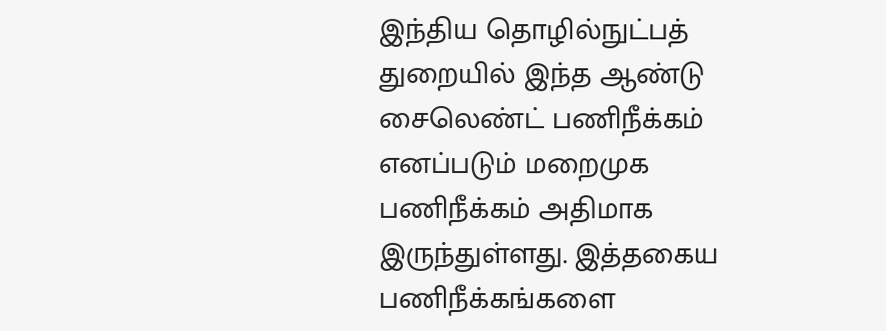இந்திய தொழில்நுட்பத் துறையில் இந்த ஆண்டு சைலெண்ட் பணிநீக்கம் எனப்படும் மறைமுக பணிநீக்கம் அதிமாக இருந்துள்ளது. இத்தகைய பணிநீக்கங்களை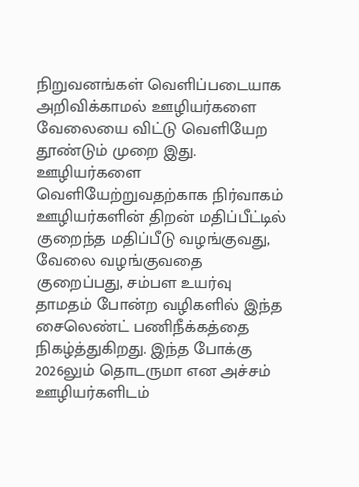நிறுவனங்கள் வெளிப்படையாக அறிவிக்காமல் ஊழியர்களை வேலையை விட்டு வெளியேற தூண்டும் முறை இது.
ஊழியர்களை வெளியேற்றுவதற்காக நிர்வாகம் ஊழியர்களின் திறன் மதிப்பீட்டில் குறைந்த மதிப்பீடு வழங்குவது, வேலை வழங்குவதை குறைப்பது, சம்பள உயர்வு தாமதம் போன்ற வழிகளில் இந்த சைலெண்ட் பணிநீக்கத்தை நிகழ்த்துகிறது. இந்த போக்கு 2026லும் தொடருமா என அச்சம் ஊழியர்களிடம்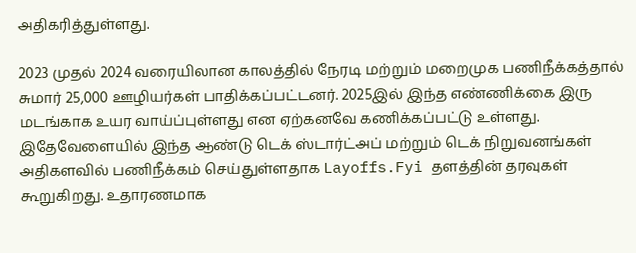அதிகரித்துள்ளது.

2023 முதல் 2024 வரையிலான காலத்தில் நேரடி மற்றும் மறைமுக பணிநீக்கத்தால் சுமார் 25,000 ஊழியர்கள் பாதிக்கப்பட்டனர். 2025இல் இந்த எண்ணிக்கை இரு மடங்காக உயர வாய்ப்புள்ளது என ஏற்கனவே கணிக்கப்பட்டு உள்ளது.
இதேவேளையில் இந்த ஆண்டு டெக் ஸ்டார்ட்அப் மற்றும் டெக் நிறுவனங்கள் அதிகளவில் பணிநீக்கம் செய்துள்ளதாக Layoffs.Fyi தளத்தின் தரவுகள் கூறுகிறது. உதாரணமாக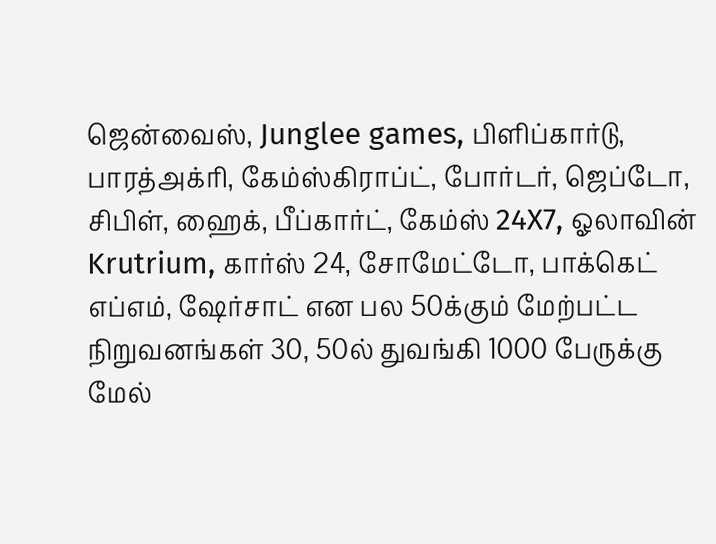ஜென்வைஸ், Junglee games, பிளிப்கார்டு, பாரத்அக்ரி, கேம்ஸ்கிராப்ட், போர்டர், ஜெப்டோ, சிபிள், ஹைக், பீப்கார்ட், கேம்ஸ் 24X7, ஓலாவின் Krutrium, கார்ஸ் 24, சோமேட்டோ, பாக்கெட் எப்எம், ஷேர்சாட் என பல 50க்கும் மேற்பட்ட நிறுவனங்கள் 30, 50ல் துவங்கி 1000 பேருக்கு மேல்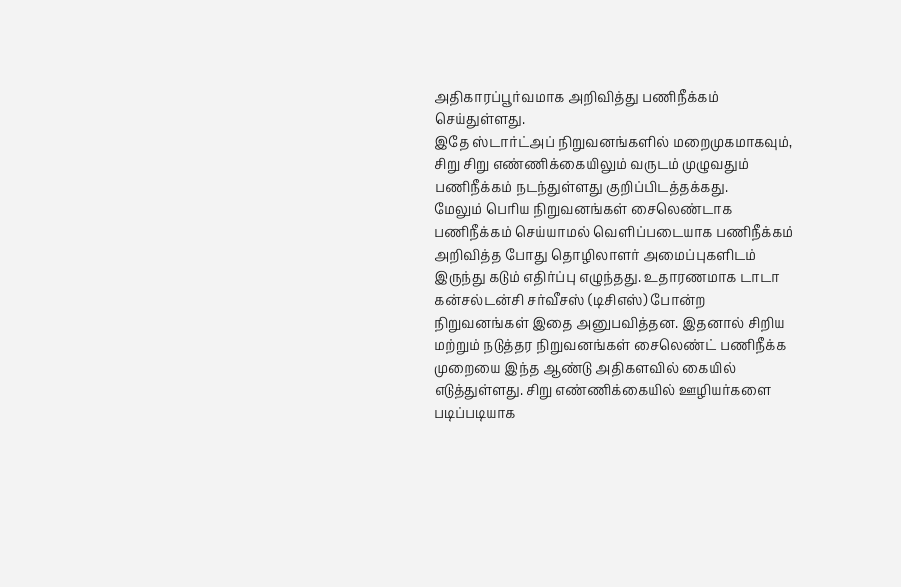அதிகாரப்பூர்வமாக அறிவித்து பணிநீக்கம் செய்துள்ளது.
இதே ஸ்டார்ட்அப் நிறுவனங்களில் மறைமுகமாகவும், சிறு சிறு எண்ணிக்கையிலும் வருடம் முழுவதும் பணிநீக்கம் நடந்துள்ளது குறிப்பிடத்தக்கது.
மேலும் பெரிய நிறுவனங்கள் சைலெண்டாக பணிநீக்கம் செய்யாமல் வெளிப்படையாக பணிநீக்கம் அறிவித்த போது தொழிலாளர் அமைப்புகளிடம் இருந்து கடும் எதிர்ப்பு எழுந்தது. உதாரணமாக டாடா கன்சல்டன்சி சர்வீசஸ் (டிசிஎஸ்) போன்ற நிறுவனங்கள் இதை அனுபவித்தன. இதனால் சிறிய மற்றும் நடுத்தர நிறுவனங்கள் சைலெண்ட் பணிநீக்க முறையை இந்த ஆண்டு அதிகளவில் கையில் எடுத்துள்ளது. சிறு எண்ணிக்கையில் ஊழியர்களை படிப்படியாக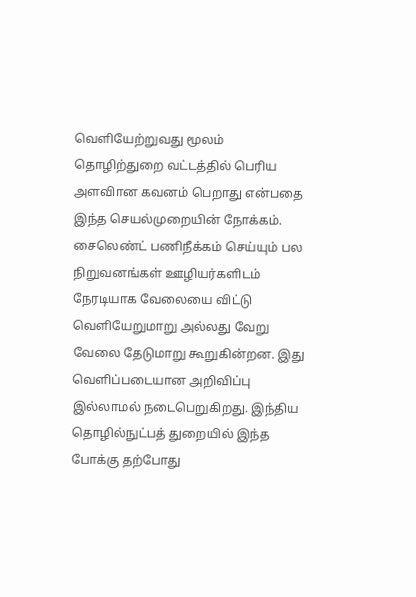வெளியேற்றுவது மூலம் தொழிற்துறை வட்டத்தில் பெரிய அளவிான கவனம் பெறாது என்பதை இந்த செயல்முறையின் நோக்கம்.
சைலெண்ட் பணிநீக்கம் செய்யும் பல நிறுவனங்கள் ஊழியர்களிடம் நேரடியாக வேலையை விட்டு வெளியேறுமாறு அல்லது வேறு வேலை தேடுமாறு கூறுகின்றன. இது வெளிப்படையான அறிவிப்பு இல்லாமல் நடைபெறுகிறது. இந்திய தொழில்நுட்பத் துறையில் இந்த போக்கு தற்போது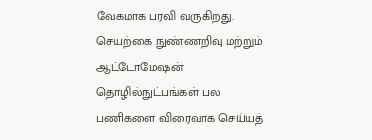வேகமாக பரவி வருகிறது.
செயற்கை நுண்ணறிவு மற்றும் ஆட்டோமேஷன் தொழில்நுட்பங்கள் பல பணிகளை விரைவாக செய்யத்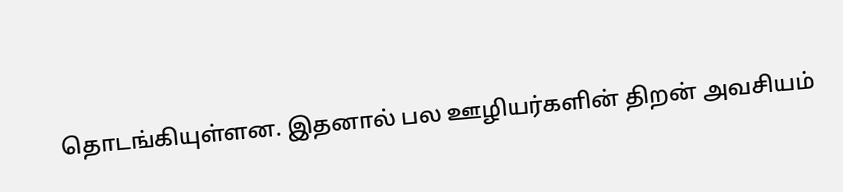தொடங்கியுள்ளன. இதனால் பல ஊழியர்களின் திறன் அவசியம்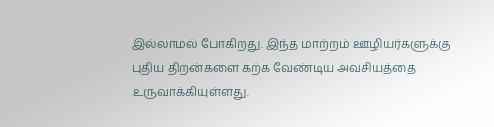இல்லாமல் போகிறது. இந்த மாற்றம் ஊழியர்களுக்கு புதிய திறன்களை கற்க வேண்டிய அவசியத்தை உருவாக்கியுள்ளது.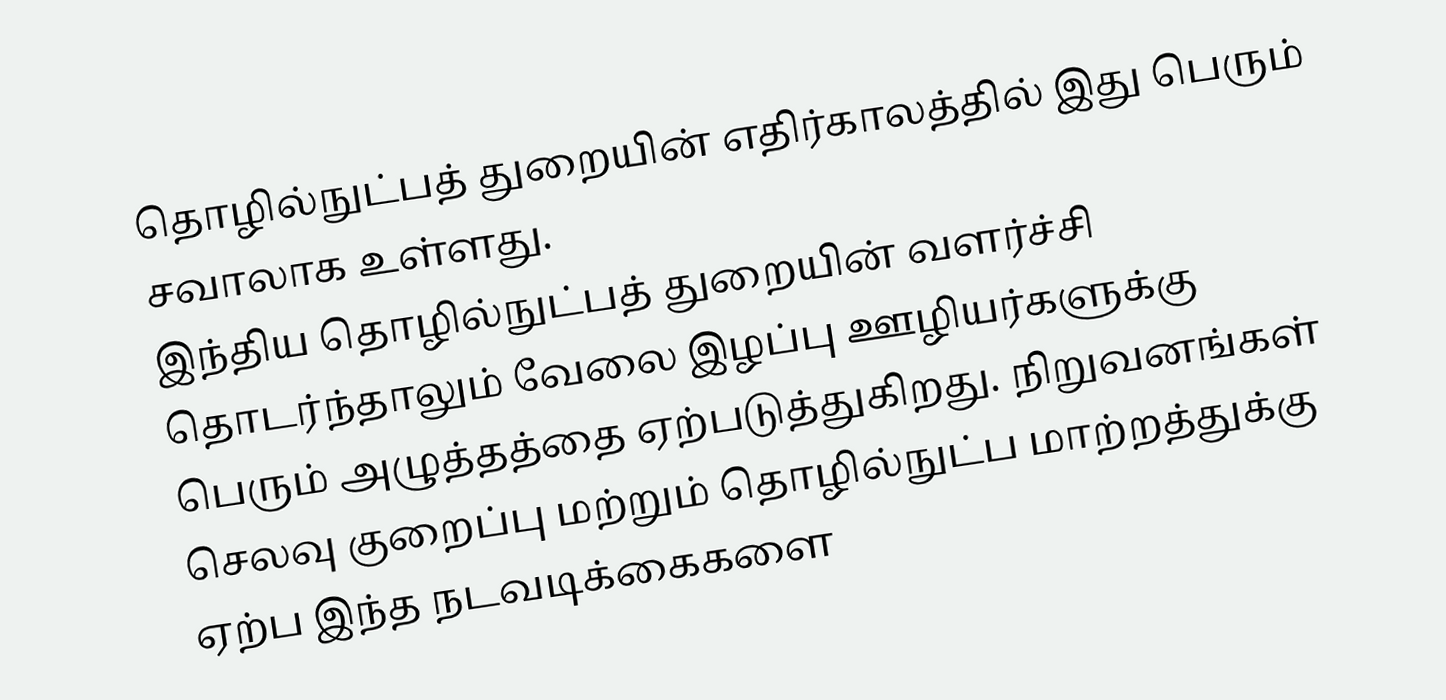தொழில்நுட்பத் துறையின் எதிர்காலத்தில் இது பெரும் சவாலாக உள்ளது.
இந்திய தொழில்நுட்பத் துறையின் வளர்ச்சி தொடர்ந்தாலும் வேலை இழப்பு ஊழியர்களுக்கு பெரும் அழுத்தத்தை ஏற்படுத்துகிறது. நிறுவனங்கள் செலவு குறைப்பு மற்றும் தொழில்நுட்ப மாற்றத்துக்கு ஏற்ப இந்த நடவடிக்கைகளை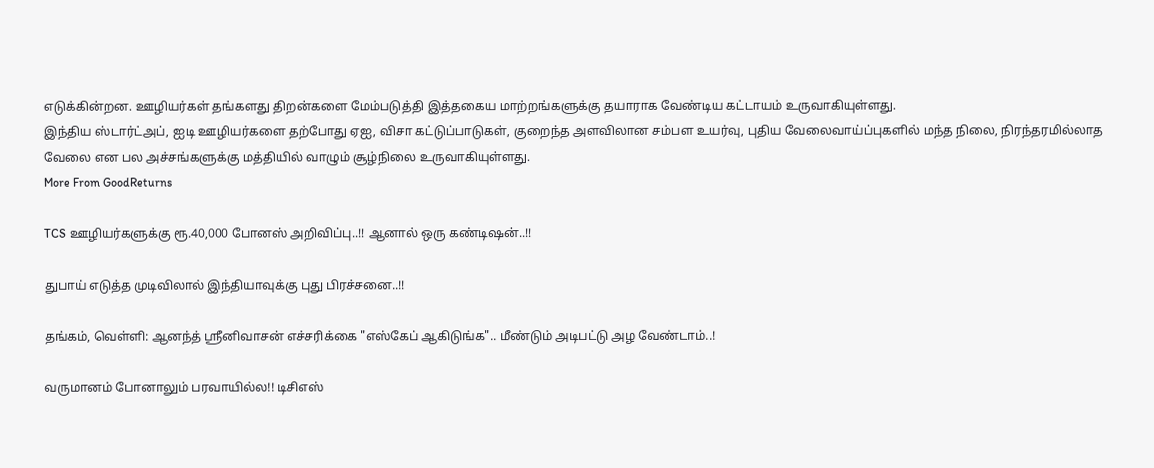எடுக்கின்றன. ஊழியர்கள் தங்களது திறன்களை மேம்படுத்தி இத்தகைய மாற்றங்களுக்கு தயாராக வேண்டிய கட்டாயம் உருவாகியுள்ளது.
இந்திய ஸ்டார்ட்அப், ஐடி ஊழியர்களை தற்போது ஏஐ, விசா கட்டுப்பாடுகள், குறைந்த அளவிலான சம்பள உயர்வு, புதிய வேலைவாய்ப்புகளில் மந்த நிலை, நிரந்தரமில்லாத வேலை என பல அச்சங்களுக்கு மத்தியில் வாழும் சூழ்நிலை உருவாகியுள்ளது.
More From GoodReturns

TCS ஊழியர்களுக்கு ரூ.40,000 போனஸ் அறிவிப்பு..!! ஆனால் ஒரு கண்டிஷன்..!!

துபாய் எடுத்த முடிவிலால் இந்தியாவுக்கு புது பிரச்சனை..!!

தங்கம், வெள்ளி: ஆனந்த் ஸ்ரீனிவாசன் எச்சரிக்கை "எஸ்கேப் ஆகிடுங்க".. மீண்டும் அடிபட்டு அழ வேண்டாம்..!

வருமானம் போனாலும் பரவாயில்ல!! டிசிஎஸ்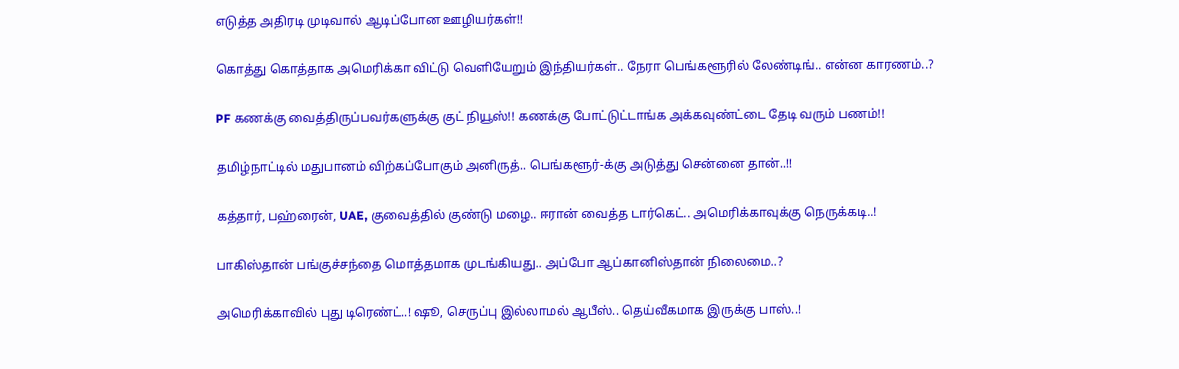எடுத்த அதிரடி முடிவால் ஆடிப்போன ஊழியர்கள்!!

கொத்து கொத்தாக அமெரிக்கா விட்டு வெளியேறும் இந்தியர்கள்.. நேரா பெங்களூரில் லேண்டிங்.. என்ன காரணம்..?

PF கணக்கு வைத்திருப்பவர்களுக்கு குட் நியூஸ்!! கணக்கு போட்டுட்டாங்க அக்கவுண்ட்டை தேடி வரும் பணம்!!

தமிழ்நாட்டில் மதுபானம் விற்கப்போகும் அனிருத்.. பெங்களூர்-க்கு அடுத்து சென்னை தான்..!!

கத்தார், பஹ்ரைன், UAE, குவைத்தில் குண்டு மழை.. ஈரான் வைத்த டார்கெட்.. அமெரிக்காவுக்கு நெருக்கடி..!

பாகிஸ்தான் பங்குச்சந்தை மொத்தமாக முடங்கியது.. அப்போ ஆப்கானிஸ்தான் நிலைமை..?

அமெரிக்காவில் புது டிரெண்ட்..! ஷூ, செருப்பு இல்லாமல் ஆபீஸ்.. தெய்வீகமாக இருக்கு பாஸ்..!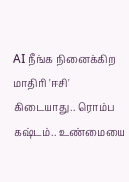AI நீங்க நினைக்கிற மாதிரி 'ஈசி' கிடையாது.. ரொம்ப கஷ்டம்.. உண்மையை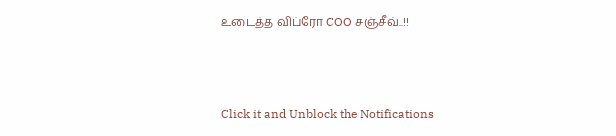உடைத்த விப்ரோ COO சஞ்சீவ்..!!



Click it and Unblock the Notifications